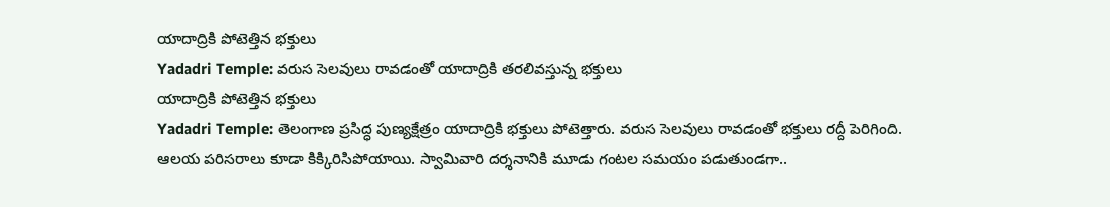యాదాద్రికి పోటెత్తిన భక్తులు
Yadadri Temple: వరుస సెలవులు రావడంతో యాదాద్రికి తరలివస్తున్న భక్తులు
యాదాద్రికి పోటెత్తిన భక్తులు
Yadadri Temple: తెలంగాణ ప్రసిద్ధ పుణ్యక్షేత్రం యాదాద్రికి భక్తులు పోటెత్తారు. వరుస సెలవులు రావడంతో భక్తులు రద్దీ పెరిగింది. ఆలయ పరిసరాలు కూడా కిక్కిరిసిపోయాయి. స్వామివారి దర్శనానికి మూడు గంటల సమయం పడుతుండగా..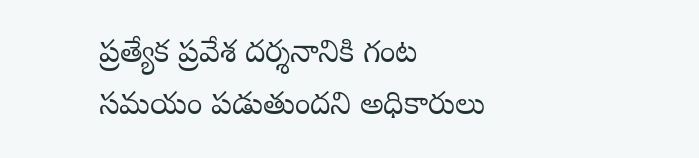ప్రత్యేక ప్రవేశ దర్శనానికి గంట సమయం పడుతుందని అధికారులు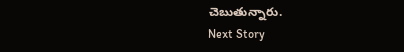చెబుతున్నారు.
Next Story